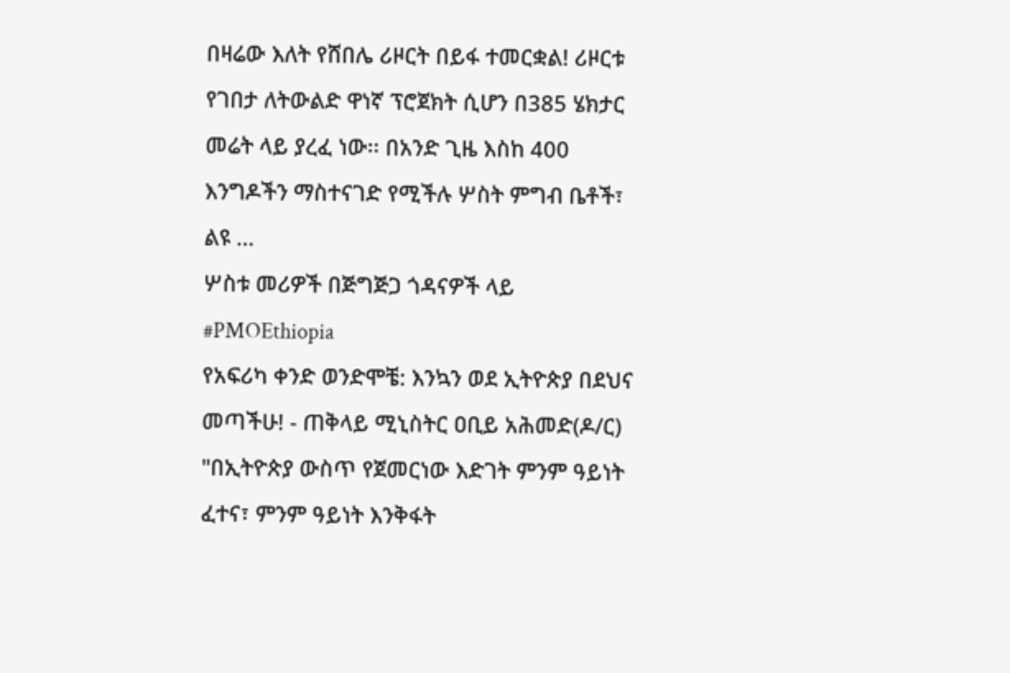በዛሬው እለት የሸበሌ ሪዞርት በይፋ ተመርቋል! ሪዞርቱ የገበታ ለትውልድ ዋነኛ ፕሮጀክት ሲሆን በ385 ሄክታር መሬት ላይ ያረፈ ነው፡፡ በአንድ ጊዜ እስከ 400 እንግዶችን ማስተናገድ የሚችሉ ሦስት ምግብ ቤቶች፣ ልዩ ...
ሦስቱ መሪዎች በጅግጅጋ ጎዳናዎች ላይ #PMOEthiopia
የአፍሪካ ቀንድ ወንድሞቼ: እንኳን ወደ ኢትዮጵያ በደህና መጣችሁ! - ጠቅላይ ሚኒስትር ዐቢይ አሕመድ(ዶ/ር)
"በኢትዮጵያ ውስጥ የጀመርነው እድገት ምንም ዓይነት ፈተና፣ ምንም ዓይነት እንቅፋት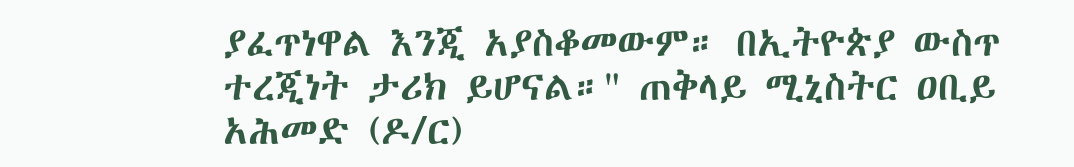ያፈጥነዋል እንጂ አያስቆመውም። በኢትዮጵያ ውስጥ ተረጂነት ታሪክ ይሆናል።" ጠቅላይ ሚኒስትር ዐቢይ አሕመድ (ዶ/ር)